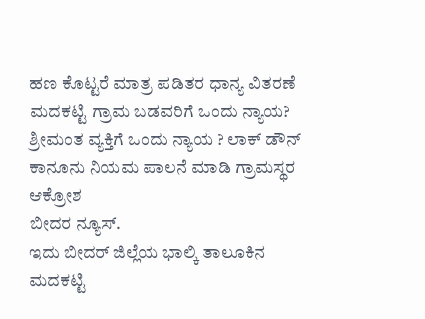ಹಣ ಕೊಟ್ಟರೆ ಮಾತ್ರ ಪಡಿತರ ಧಾನ್ಯ ವಿತರಣೆ ಮದಕಟ್ಟಿ ಗ್ರಾಮ ಬಡವರಿಗೆ ಒಂದು ನ್ಯಾಯ? ಶ್ರೀಮಂತ ವ್ಯಕ್ತಿಗೆ ಒಂದು ನ್ಯಾಯ ? ಲಾಕ್ ಡೌನ್ ಕಾನೂನು ನಿಯಮ ಪಾಲನೆ ಮಾಡಿ ಗ್ರಾಮಸ್ಥರ ಆಕ್ರೋಶ
ಬೀದರ ನ್ಯೂಸ್.
ಇದು ಬೀದರ್ ಜಿಲ್ಲೆಯ ಭಾಲ್ಕಿ ತಾಲೂಕಿನ ಮದಕಟ್ಟಿ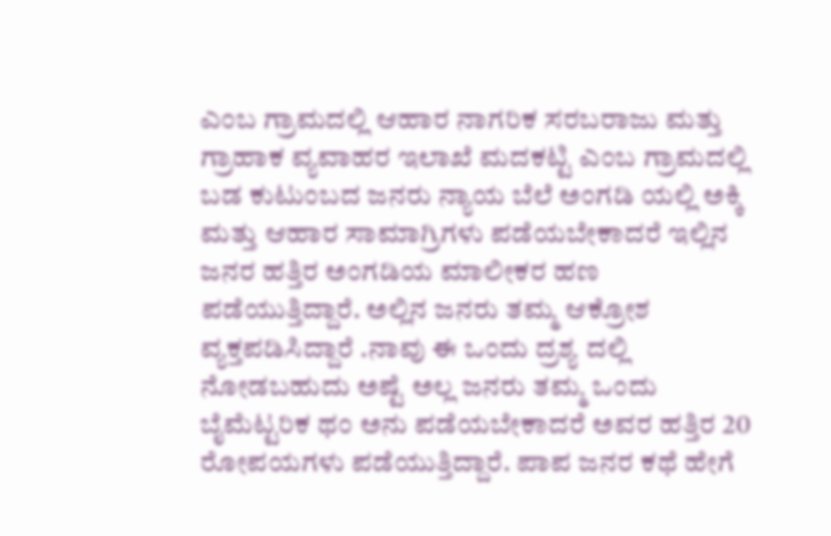ಎಂಬ ಗ್ರಾಮದಲ್ಲಿ ಆಹಾರ ನಾಗರಿಕ ಸರಬರಾಜು ಮತ್ತು ಗ್ರಾಹಾಕ ವ್ಯವಾಹರ ಇಲಾಖೆ ಮದಕಟ್ಟಿ ಎಂಬ ಗ್ರಾಮದಲ್ಲಿ ಬಡ ಕುಟುಂಬದ ಜನರು ನ್ಯಾಯ ಬೆಲೆ ಅಂಗಡಿ ಯಲ್ಲಿ ಅಕ್ಕಿ ಮತ್ತು ಆಹಾರ ಸಾಮಾಗ್ರಿಗಳು ಪಡೆಯಬೇಕಾದರೆ ಇಲ್ಲಿನ ಜನರ ಹತ್ತಿರ ಅಂಗಡಿಯ ಮಾಲೀಕರ ಹಣ ಪಡೆಯುತ್ತಿದ್ದಾರೆ. ಅಲ್ಲಿನ ಜನರು ತಮ್ಮ ಆಕ್ರೋಶ ವ್ಯಕ್ತಪಡಿಸಿದ್ದಾರೆ .ನಾವು ಈ ಒಂದು ದ್ರಶ್ಯ ದಲ್ಲಿ ನೋಡಬಹುದು ಅಷ್ಟೆ ಅಲ್ಲ ಜನರು ತಮ್ಮ ಒಂದು ಬೈಮೆಟ್ಟರಿಕ ಥಂ ಅನು ಪಡೆಯಬೇಕಾದರೆ ಅವರ ಹತ್ತಿರ 20 ರೋಪಯಗಳು ಪಡೆಯುತ್ತಿದ್ದಾರೆ. ಪಾಪ ಜನರ ಕಥೆ ಹೇಗೆ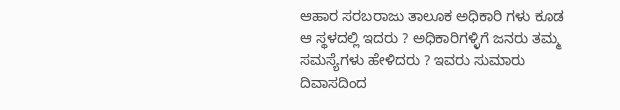ಆಹಾರ ಸರಬರಾಜು ತಾಲೂಕ ಅಧಿಕಾರಿ ಗಳು ಕೂಡ ಆ ಸ್ಥಳದಲ್ಲಿ ಇದರು ? ಅಧಿಕಾರಿಗಳ್ಳಿಗೆ ಜನರು ತಮ್ಮ ಸಮಸ್ಯೆಗಳು ಹೇಳಿದರು ? ಇವರು ಸುಮಾರು ದಿವಾಸದಿಂದ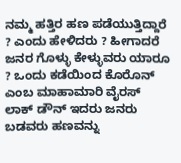ನಮ್ಮ ಹತ್ತಿರ ಹಣ ಪಡೆಯುತ್ತಿದ್ದಾರೆ ? ಎಂದು ಹೇಳಿದರು ? ಹೀಗಾದರೆ ಜನರ ಗೊಳ್ಳು ಕೇಳ್ಳುವರು ಯಾರೂ ? ಒಂದು ಕಡೆಯಿಂದ ಕೊರೊನ್ ಎಂಬ ಮಾಹಾಮಾರಿ ವೈರಸ್ ಲಾಕ್ ಡೌನ್ ಇದರು ಜನರು ಬಡವರು ಹಣವನ್ನು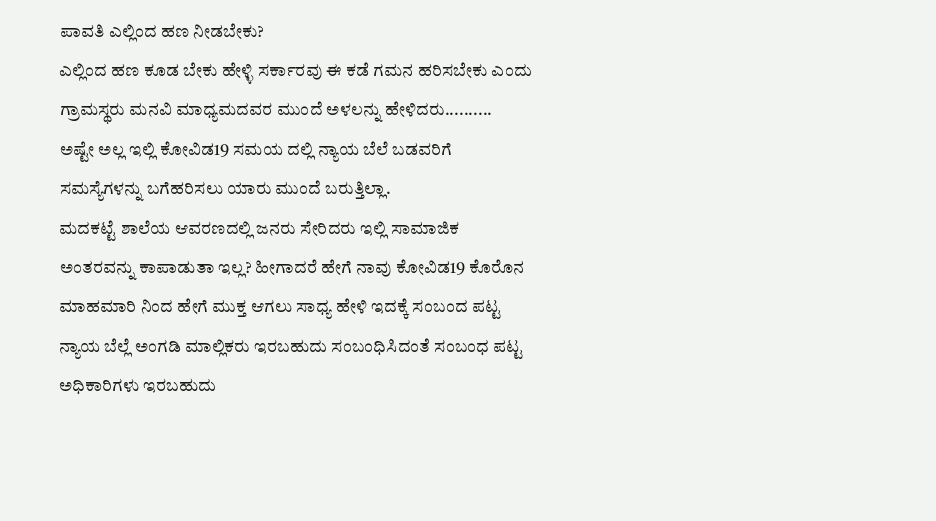ಪಾವತಿ ಎಲ್ಲಿಂದ ಹಣ ನೀಡಬೇಕು?
ಎಲ್ಲಿಂದ ಹಣ ಕೂಡ ಬೇಕು ಹೇಳ್ಳಿ ಸರ್ಕಾರವು ಈ ಕಡೆ ಗಮನ ಹರಿಸಬೇಕು ಎಂದು ಗ್ರಾಮಸ್ಥರು ಮನವಿ ಮಾಧ್ಯಮದವರ ಮುಂದೆ ಅಳಲನ್ನು ಹೇಳಿದರು..........
ಅಷ್ಟೇ ಅಲ್ಲ ಇಲ್ಲಿ ಕೋವಿಡ19 ಸಮಯ ದಲ್ಲಿ ನ್ಯಾಯ ಬೆಲೆ ಬಡವರಿಗೆ ಸಮಸ್ಯೆಗಳನ್ನು ಬಗೆಹರಿಸಲು ಯಾರು ಮುಂದೆ ಬರುತ್ತಿಲ್ಲಾ.
ಮದಕಟ್ಟೆ ಶಾಲೆಯ ಆವರಣದಲ್ಲಿ ಜನರು ಸೇರಿದರು ಇಲ್ಲಿ ಸಾಮಾಜಿಕ ಅಂತರವನ್ನು ಕಾಪಾಡುತಾ ಇಲ್ಲ? ಹೀಗಾದರೆ ಹೇಗೆ ನಾವು ಕೋವಿಡ19 ಕೊರೊನ ಮಾಹಮಾರಿ ನಿಂದ ಹೇಗೆ ಮುಕ್ತ ಆಗಲು ಸಾಧ್ಯ ಹೇಳಿ ಇದಕ್ಕೆ ಸಂಬಂದ ಪಟ್ಟ ನ್ಯಾಯ ಬೆಲ್ಲೆ ಅಂಗಡಿ ಮಾಲ್ಲಿಕರು ಇರಬಹುದು ಸಂಬಂಧಿಸಿದಂತೆ ಸಂಬಂಧ ಪಟ್ಟ ಅಧಿಕಾರಿಗಳು ಇರಬಹುದು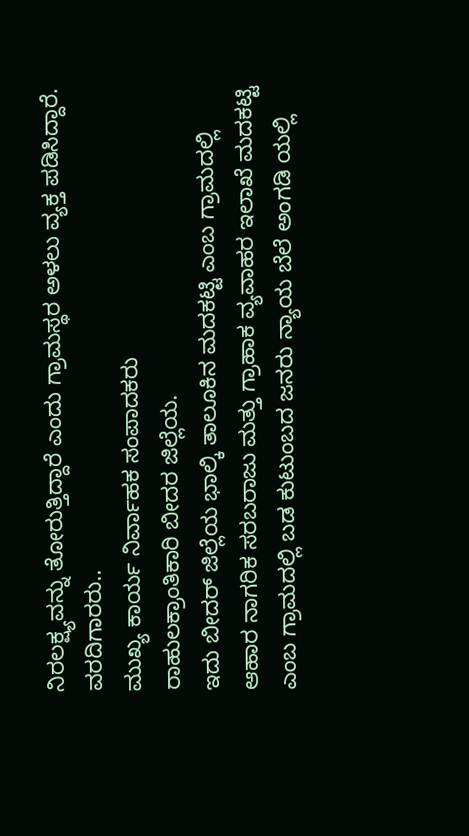ನಿರಲಕ್ಷ್ಯವನ್ನು ತೋರುತ್ತಿದ್ದಾರೆ ಎಂದು ಗ್ರಾಮಸ್ಥರ ಅಳಲು ವ್ಯಕ್ತ ಪಡಿಸಿದ್ದಾರೆ.
ವರದಿಗಾರರು..
ಮುಖ್ಯ ಕಾರ್ಯ ನಿರ್ವಾಹಕ ಸಂಪಾದಕರು
ರಾಹುಲಕ್ರಾಂತಿಕಾರಿ ಬೀದರ ಜಿಲ್ಲೆಯ.
ಇದು ಬೀದರ್ ಜಿಲ್ಲೆಯ ಭಾಲ್ಕಿ ತಾಲೂಕಿನ ಮದಕಟ್ಟಿ ಎಂಬ ಗ್ರಾಮದಲ್ಲಿ ಆಹಾರ ನಾಗರಿಕ ಸರಬರಾಜು ಮತ್ತು ಗ್ರಾಹಾಕ ವ್ಯವಾಹರ ಇಲಾಖೆ ಮದಕಟ್ಟಿ ಎಂಬ ಗ್ರಾಮದಲ್ಲಿ ಬಡ ಕುಟುಂಬದ ಜನರು ನ್ಯಾಯ ಬೆಲೆ ಅಂಗಡಿ ಯಲ್ಲಿ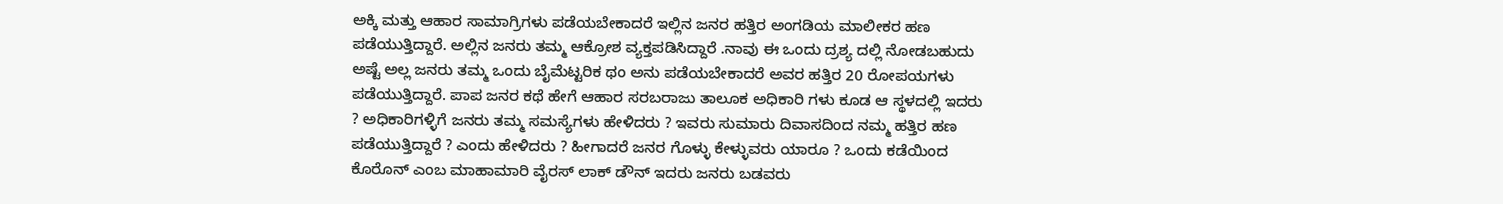ಅಕ್ಕಿ ಮತ್ತು ಆಹಾರ ಸಾಮಾಗ್ರಿಗಳು ಪಡೆಯಬೇಕಾದರೆ ಇಲ್ಲಿನ ಜನರ ಹತ್ತಿರ ಅಂಗಡಿಯ ಮಾಲೀಕರ ಹಣ ಪಡೆಯುತ್ತಿದ್ದಾರೆ. ಅಲ್ಲಿನ ಜನರು ತಮ್ಮ ಆಕ್ರೋಶ ವ್ಯಕ್ತಪಡಿಸಿದ್ದಾರೆ .ನಾವು ಈ ಒಂದು ದ್ರಶ್ಯ ದಲ್ಲಿ ನೋಡಬಹುದು ಅಷ್ಟೆ ಅಲ್ಲ ಜನರು ತಮ್ಮ ಒಂದು ಬೈಮೆಟ್ಟರಿಕ ಥಂ ಅನು ಪಡೆಯಬೇಕಾದರೆ ಅವರ ಹತ್ತಿರ 20 ರೋಪಯಗಳು ಪಡೆಯುತ್ತಿದ್ದಾರೆ. ಪಾಪ ಜನರ ಕಥೆ ಹೇಗೆ ಆಹಾರ ಸರಬರಾಜು ತಾಲೂಕ ಅಧಿಕಾರಿ ಗಳು ಕೂಡ ಆ ಸ್ಥಳದಲ್ಲಿ ಇದರು ? ಅಧಿಕಾರಿಗಳ್ಳಿಗೆ ಜನರು ತಮ್ಮ ಸಮಸ್ಯೆಗಳು ಹೇಳಿದರು ? ಇವರು ಸುಮಾರು ದಿವಾಸದಿಂದ ನಮ್ಮ ಹತ್ತಿರ ಹಣ ಪಡೆಯುತ್ತಿದ್ದಾರೆ ? ಎಂದು ಹೇಳಿದರು ? ಹೀಗಾದರೆ ಜನರ ಗೊಳ್ಳು ಕೇಳ್ಳುವರು ಯಾರೂ ? ಒಂದು ಕಡೆಯಿಂದ ಕೊರೊನ್ ಎಂಬ ಮಾಹಾಮಾರಿ ವೈರಸ್ ಲಾಕ್ ಡೌನ್ ಇದರು ಜನರು ಬಡವರು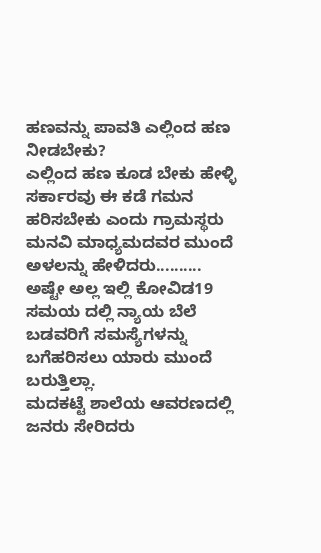ಹಣವನ್ನು ಪಾವತಿ ಎಲ್ಲಿಂದ ಹಣ ನೀಡಬೇಕು?
ಎಲ್ಲಿಂದ ಹಣ ಕೂಡ ಬೇಕು ಹೇಳ್ಳಿ ಸರ್ಕಾರವು ಈ ಕಡೆ ಗಮನ ಹರಿಸಬೇಕು ಎಂದು ಗ್ರಾಮಸ್ಥರು ಮನವಿ ಮಾಧ್ಯಮದವರ ಮುಂದೆ ಅಳಲನ್ನು ಹೇಳಿದರು..........
ಅಷ್ಟೇ ಅಲ್ಲ ಇಲ್ಲಿ ಕೋವಿಡ19 ಸಮಯ ದಲ್ಲಿ ನ್ಯಾಯ ಬೆಲೆ ಬಡವರಿಗೆ ಸಮಸ್ಯೆಗಳನ್ನು ಬಗೆಹರಿಸಲು ಯಾರು ಮುಂದೆ ಬರುತ್ತಿಲ್ಲಾ.
ಮದಕಟ್ಟೆ ಶಾಲೆಯ ಆವರಣದಲ್ಲಿ ಜನರು ಸೇರಿದರು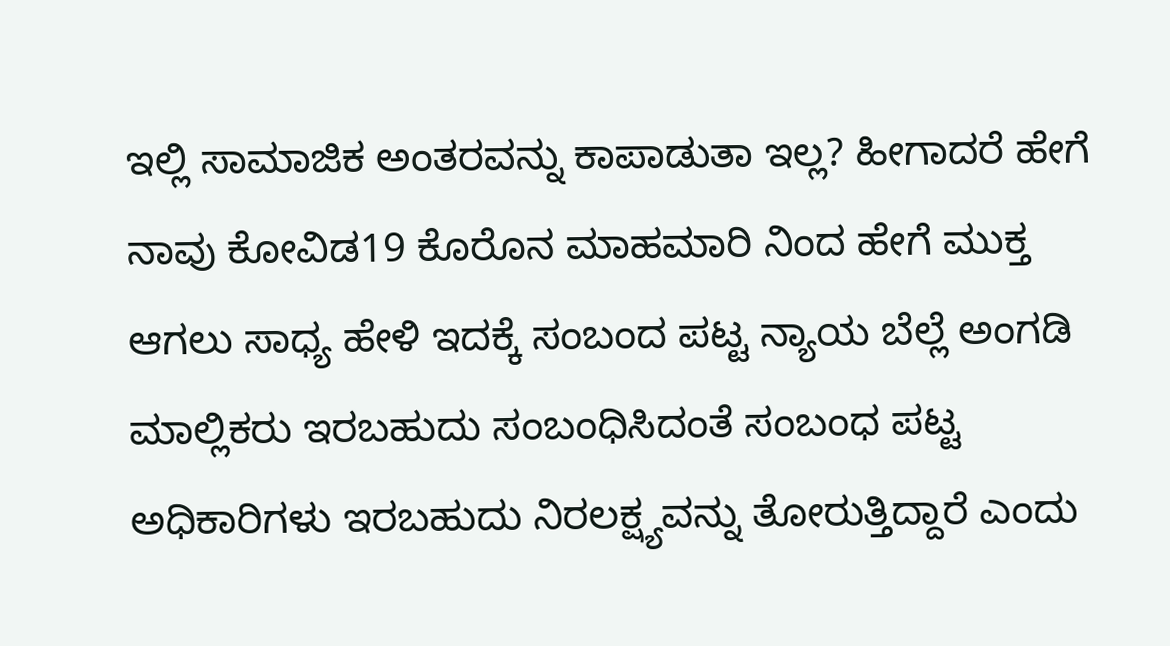ಇಲ್ಲಿ ಸಾಮಾಜಿಕ ಅಂತರವನ್ನು ಕಾಪಾಡುತಾ ಇಲ್ಲ? ಹೀಗಾದರೆ ಹೇಗೆ ನಾವು ಕೋವಿಡ19 ಕೊರೊನ ಮಾಹಮಾರಿ ನಿಂದ ಹೇಗೆ ಮುಕ್ತ ಆಗಲು ಸಾಧ್ಯ ಹೇಳಿ ಇದಕ್ಕೆ ಸಂಬಂದ ಪಟ್ಟ ನ್ಯಾಯ ಬೆಲ್ಲೆ ಅಂಗಡಿ ಮಾಲ್ಲಿಕರು ಇರಬಹುದು ಸಂಬಂಧಿಸಿದಂತೆ ಸಂಬಂಧ ಪಟ್ಟ ಅಧಿಕಾರಿಗಳು ಇರಬಹುದು ನಿರಲಕ್ಷ್ಯವನ್ನು ತೋರುತ್ತಿದ್ದಾರೆ ಎಂದು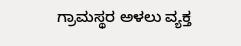ಗ್ರಾಮಸ್ಥರ ಅಳಲು ವ್ಯಕ್ತ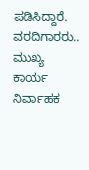ಪಡಿಸಿದ್ದಾರೆ.
ವರದಿಗಾರರು..
ಮುಖ್ಯ ಕಾರ್ಯ ನಿರ್ವಾಹಕ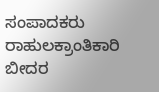ಸಂಪಾದಕರು
ರಾಹುಲಕ್ರಾಂತಿಕಾರಿ ಬೀದರ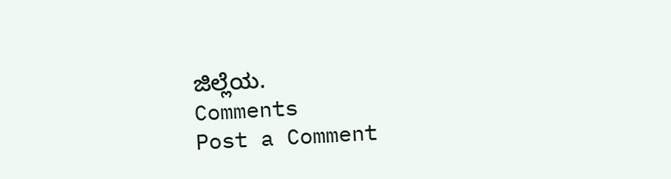ಜಿಲ್ಲೆಯ.
Comments
Post a Comment